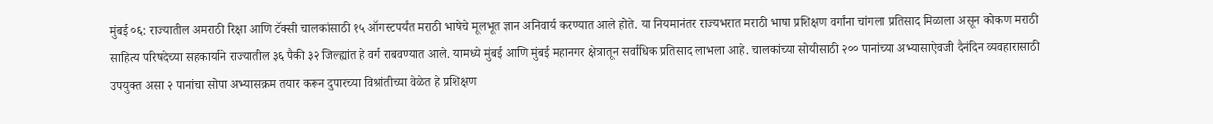मुंबई ०६: राज्यातील अमराठी रिक्षा आणि टॅक्सी चालकांसाठी १५ ऑगस्टपर्यंत मराठी भाषेचे मूलभूत ज्ञान अनिवार्य करण्यात आले होते. या नियमानंतर राज्यभरात मराठी भाषा प्रशिक्षण वर्गांना चांगला प्रतिसाद मिळाला असून कोकण मराठी साहित्य परिषदेच्या सहकार्याने राज्यातील ३६ पैकी ३२ जिल्ह्यांत हे वर्ग राबवण्यात आले. यामध्ये मुंबई आणि मुंबई महानगर क्षेत्रातून सर्वाधिक प्रतिसाद लाभला आहे. चालकांच्या सोयीसाठी २०० पानांच्या अभ्यासाऐवजी दैनंदिन व्यवहारासाठी उपयुक्त असा २ पानांचा सोपा अभ्यासक्रम तयार करून दुपारच्या विश्रांतीच्या वेळेत हे प्रशिक्षण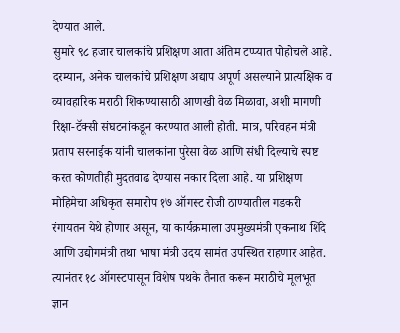देण्यात आले.
सुमारे ९८ हजार चालकांचे प्रशिक्षण आता अंतिम टप्प्यात पोहोचले आहे. दरम्यान, अनेक चालकांचे प्रशिक्षण अद्याप अपूर्ण असल्याने प्रात्यक्षिक व व्यावहारिक मराठी शिकण्यासाठी आणखी वेळ मिळावा, अशी मागणी रिक्षा-टॅक्सी संघटनांकडून करण्यात आली होती. मात्र, परिवहन मंत्री प्रताप सरनाईक यांनी चालकांना पुरेसा वेळ आणि संधी दिल्याचे स्पष्ट करत कोणतीही मुदतवाढ देण्यास नकार दिला आहे. या प्रशिक्षण मोहिमेचा अधिकृत समारोप १७ ऑगस्ट रोजी ठाण्यातील गडकरी रंगायतन येथे होणार असून, या कार्यक्रमाला उपमुख्यमंत्री एकनाथ शिंदे आणि उद्योगमंत्री तथा भाषा मंत्री उदय सामंत उपस्थित राहणार आहेत. त्यानंतर १८ ऑगस्टपासून विशेष पथके तैनात करून मराठीचे मूलभूत ज्ञान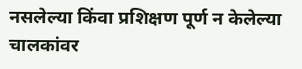नसलेल्या किंवा प्रशिक्षण पूर्ण न केलेल्या चालकांवर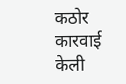कठोर कारवाई केली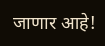जाणार आहे!